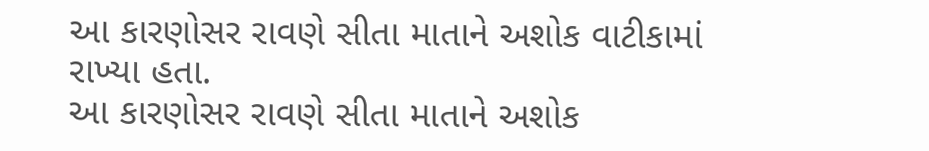આ કારણોસર રાવણે સીતા માતાને અશોક વાટીકામાં રાખ્યા હતા.
આ કારણોસર રાવણે સીતા માતાને અશોક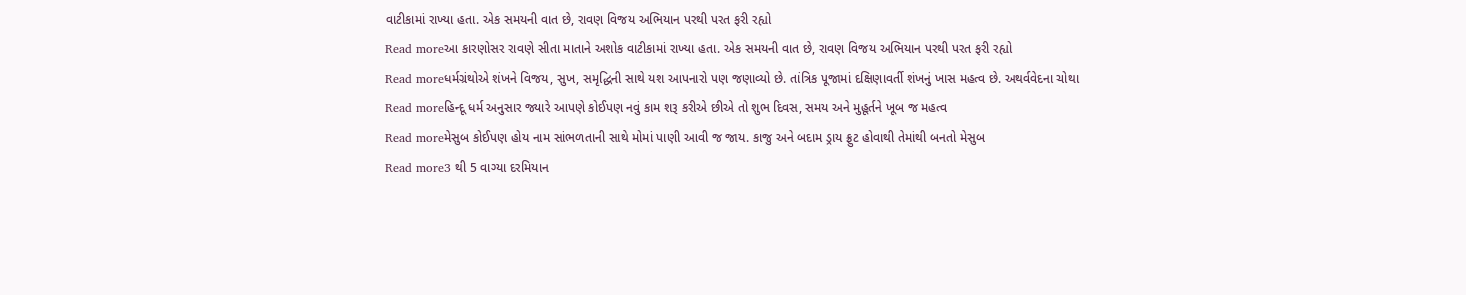વાટીકામાં રાખ્યા હતા. એક સમયની વાત છે, રાવણ વિજય અભિયાન પરથી પરત ફરી રહ્યો
Read moreઆ કારણોસર રાવણે સીતા માતાને અશોક વાટીકામાં રાખ્યા હતા. એક સમયની વાત છે, રાવણ વિજય અભિયાન પરથી પરત ફરી રહ્યો
Read moreધર્મગ્રંથોએ શંખને વિજય, સુખ, સમૃદ્ધિની સાથે યશ આપનારો પણ જણાવ્યો છે. તાંત્રિક પૂજામાં દક્ષિણાવર્તી શંખનું ખાસ મહત્વ છે. અથર્વવેદના ચોથા
Read moreહિન્દૂ ધર્મ અનુસાર જ્યારે આપણે કોઈપણ નવું કામ શરૂ કરીએ છીએ તો શુભ દિવસ, સમય અને મુહૂર્તને ખૂબ જ મહત્વ
Read moreમેસુબ કોઈપણ હોય નામ સાંભળતાની સાથે મોમાં પાણી આવી જ જાય. કાજુ અને બદામ ડ્રાય ફ્રુટ હોવાથી તેમાંથી બનતો મેસુબ
Read more3 થી 5 વાગ્યા દરમિયાન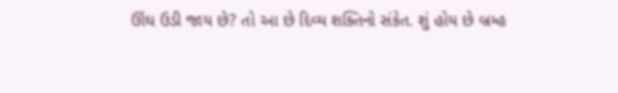ઊંઘ ઉડી જાય છે? તો આ છે દિવ્ય શક્તિનો સંકેત. શું હોય છે બ્રમ્હ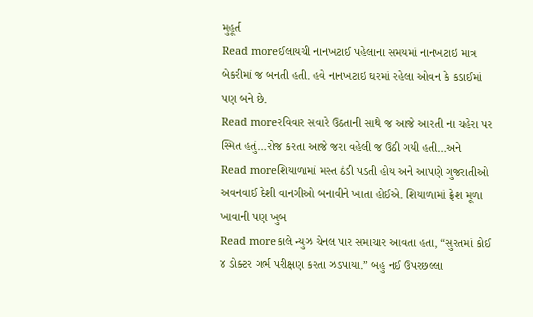મુહૂર્ત
Read moreઈલાયચી નાનખટાઈ પહેલાના સમયમાં નાનખટાઇ માત્ર બેકરીમાં જ બનતી હતી. હવે નાનખટાઇ ઘરમાં રહેલા ઓવન કે કડાઈમાં પણ બને છે.
Read moreરવિવાર સવારે ઉઠતાની સાથે જ આજે આરતી ના ચહેરા પર સ્મિત હતું…રોજ કરતા આજે જરા વહેલી જ ઉઠી ગયી હતી…અને
Read moreશિયાળામાં મસ્ત ઠંડી પડતી હોય અને આપણે ગુજરાતીઓ અવનવાઈ દેશી વાનગીઓ બનાવીને ખાતા હોઈએ. શિયાળામાં ફ્રેશ મૂળા ખાવાની પણ ખુબ
Read moreકાલે ન્યુઝ ચેનલ પાર સમાચાર આવતા હતા, “સુરતમાં કોઈ ૪ ડોક્ટર ગર્ભ પરીક્ષણ કરતા ઝડપાયા.” બહુ નઈ ઉપરછલ્લા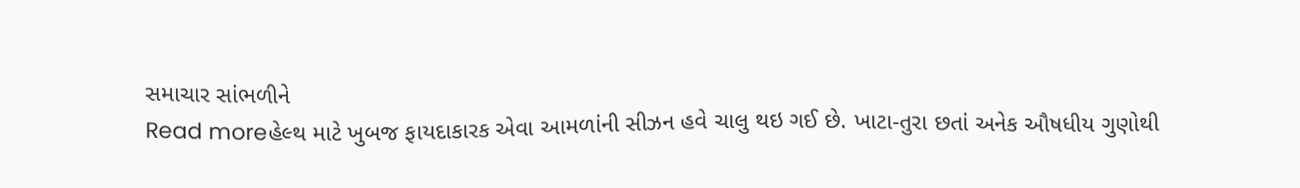સમાચાર સાંભળીને
Read moreહેલ્થ માટે ખુબજ ફાયદાકારક એવા આમળાંની સીઝન હવે ચાલુ થઇ ગઈ છે. ખાટા-તુરા છતાં અનેક ઔષધીય ગુણોથી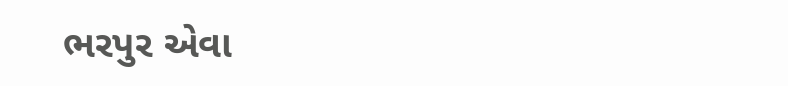ભરપુર એવા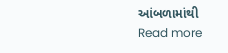આંબળામાંથી
Read more